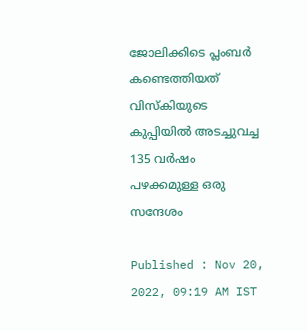ജോലിക്കിടെ പ്ലംബർ കണ്ടെത്തിയത് വിസ്കിയുടെ കുപ്പിയിൽ അടച്ചുവച്ച 135 വർഷം പഴക്കമുള്ള ഒരു സന്ദേശം

Published : Nov 20, 2022, 09:19 AM IST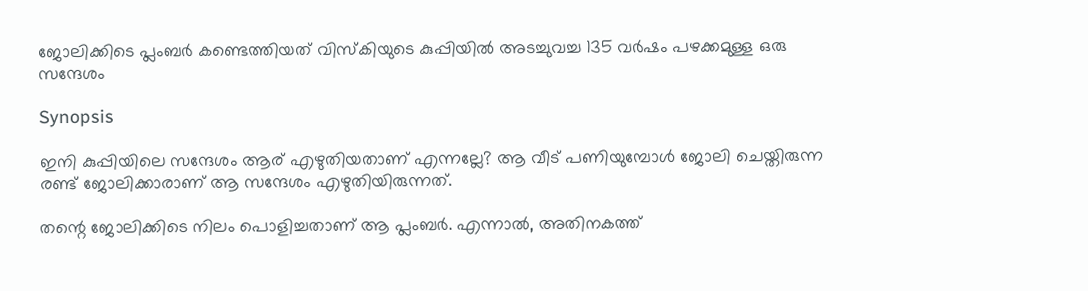ജോലിക്കിടെ പ്ലംബർ കണ്ടെത്തിയത് വിസ്കിയുടെ കുപ്പിയിൽ അടച്ചുവച്ച 135 വർഷം പഴക്കമുള്ള ഒരു സന്ദേശം

Synopsis

ഇനി കുപ്പിയിലെ സന്ദേശം ആര് എഴുതിയതാണ് എന്നല്ലേ? ആ വീട് പണിയുമ്പോൾ ജോലി ചെയ്തിരുന്ന രണ്ട് ജോലിക്കാരാണ് ആ സന്ദേശം എഴുതിയിരുന്നത്.

തന്റെ ജോലിക്കിടെ നിലം പൊളിച്ചതാണ് ആ പ്ലംബർ. എന്നാൽ, അതിനകത്ത്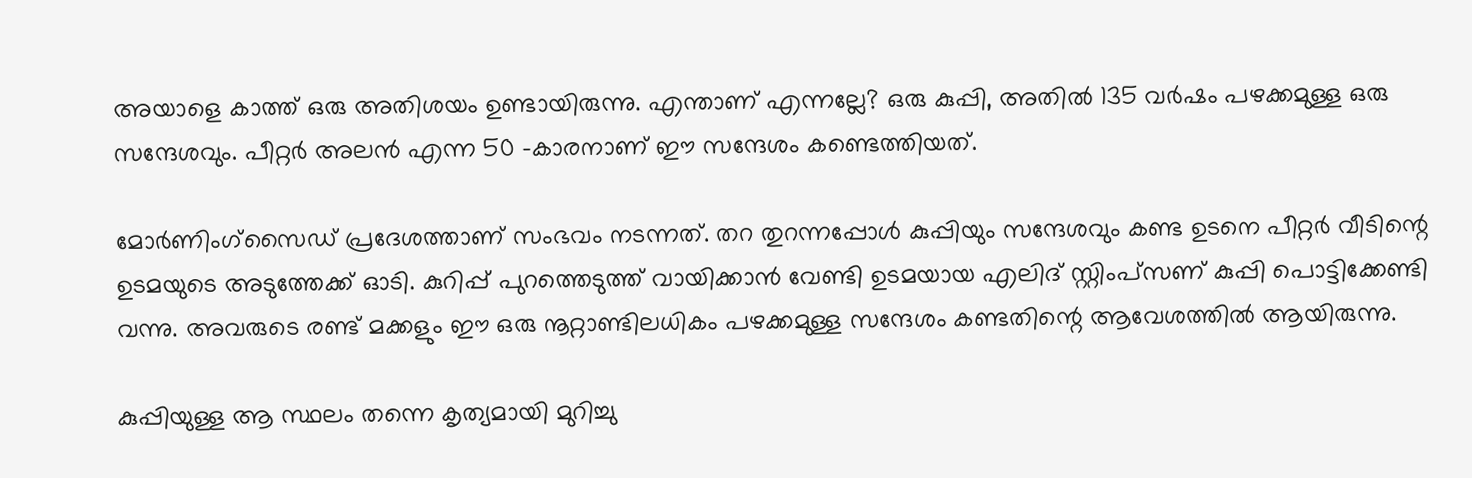അയാളെ കാത്ത് ഒരു അതിശയം ഉണ്ടായിരുന്നു. എന്താണ് എന്നല്ലേ? ഒരു കുപ്പി, അതിൽ 135 വർഷം പഴക്കമുള്ള ഒരു സന്ദേശവും. പീറ്റർ അലൻ എന്ന 50 -കാരനാണ് ഈ സന്ദേശം കണ്ടെത്തിയത്.

മോർണിംഗ്സൈഡ് പ്രദേശത്താണ് സംഭവം നടന്നത്. തറ തുറന്നപ്പോൾ കുപ്പിയും സന്ദേശവും കണ്ട ഉടനെ പീറ്റർ വീടിന്റെ ഉടമയുടെ അടുത്തേക്ക് ഓടി. കുറിപ്പ് പുറത്തെടുത്ത് വായിക്കാൻ വേണ്ടി ഉടമയായ എലിദ് സ്റ്റിംപ്‌സണ് കുപ്പി പൊട്ടിക്കേണ്ടി വന്നു. അവരുടെ രണ്ട് മക്കളും ഈ ഒരു നൂറ്റാണ്ടിലധികം പഴക്കമുള്ള സന്ദേശം കണ്ടതിന്റെ ആവേശത്തിൽ ആയിരുന്നു.

കുപ്പിയുള്ള ആ സ്ഥലം തന്നെ കൃത്യമായി മുറിച്ചു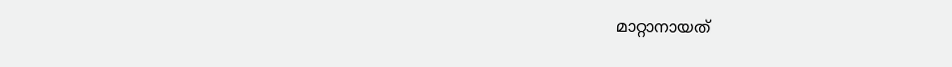മാറ്റാനായത്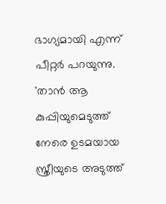ഭാഗ്യമായി എന്ന് പീറ്റർ പറയുന്നു. 'താൻ ആ കുപ്പിയുമെടുത്ത് നേരെ ഉടമയായ സ്ത്രീയുടെ അടുത്ത്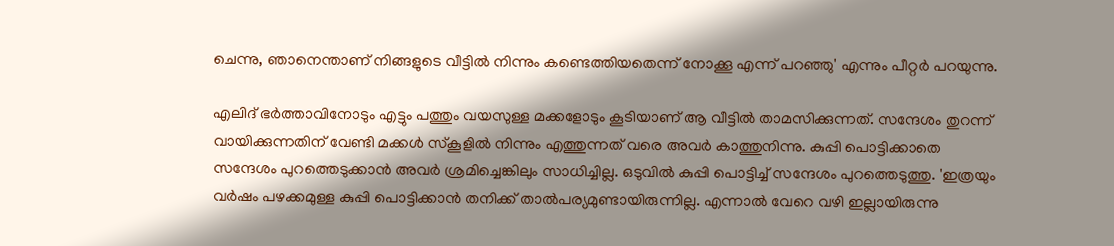ചെന്നു, ഞാനെന്താണ് നിങ്ങളുടെ വീട്ടിൽ നിന്നും കണ്ടെത്തിയതെന്ന് നോക്കൂ എന്ന് പറഞ്ഞു' എന്നും പീറ്റർ പറയുന്നു.

എലിദ് ഭർത്താവിനോടും എട്ടും പത്തും വയസുള്ള മക്കളോടും കൂടിയാണ് ആ ‌വീട്ടിൽ താമസിക്കുന്നത്. സന്ദേശം തുറന്ന് വായിക്കുന്നതിന് വേണ്ടി മക്കൾ സ്കൂളിൽ നിന്നും എത്തുന്നത് വരെ അവർ കാത്തുനിന്നു. കുപ്പി പൊട്ടിക്കാതെ സന്ദേശം പുറത്തെടുക്കാൻ അവർ ശ്രമിച്ചെങ്കിലും സാധിച്ചില്ല. ഒടുവിൽ കുപ്പി പൊട്ടിച്ച് സന്ദേശം പുറത്തെടുത്തു. 'ഇത്രയും വർഷം പഴക്കമുള്ള കുപ്പി പൊട്ടിക്കാൻ തനിക്ക് താൽപര്യമുണ്ടായിരുന്നില്ല. എന്നാൽ വേറെ വഴി ഇല്ലായിരുന്നു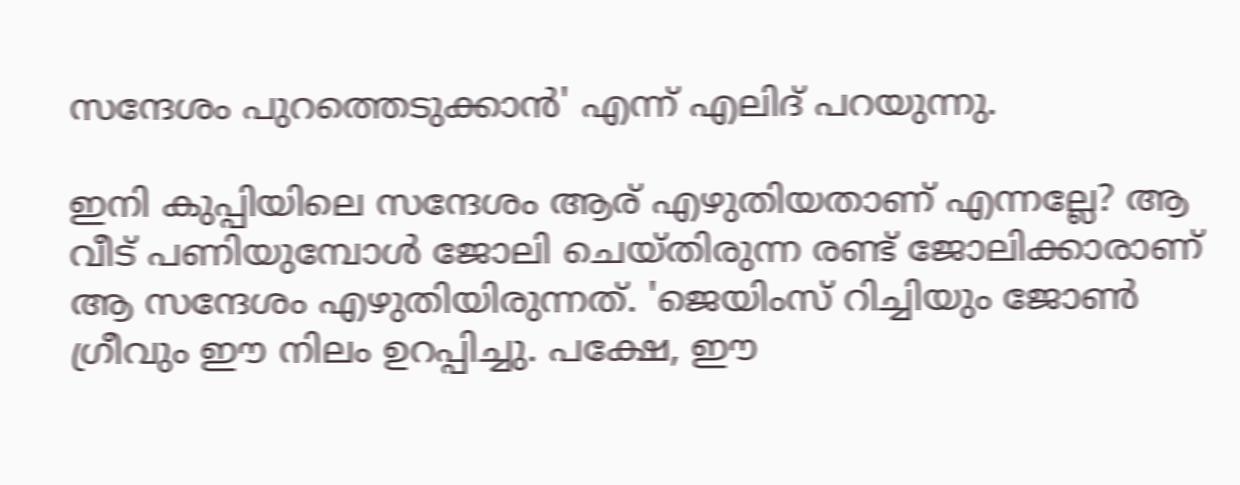സന്ദേശം പുറത്തെടുക്കാൻ' എന്ന് എലിദ് പറയുന്നു.

ഇനി കുപ്പിയിലെ സന്ദേശം ആര് എഴുതിയതാണ് എന്നല്ലേ? ആ വീട് പണിയുമ്പോൾ ജോലി ചെയ്തിരുന്ന രണ്ട് ജോലിക്കാരാണ് ആ സന്ദേശം എഴുതിയിരുന്നത്. 'ജെയിംസ് റിച്ചിയും ജോൺ ഗ്രീവും ഈ നിലം ഉറപ്പിച്ചു. പക്ഷേ, ഈ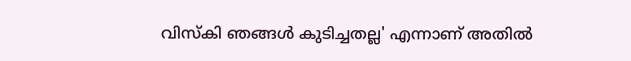വിസ്കി ഞങ്ങൾ കുടിച്ചതല്ല' എന്നാണ് അതിൽ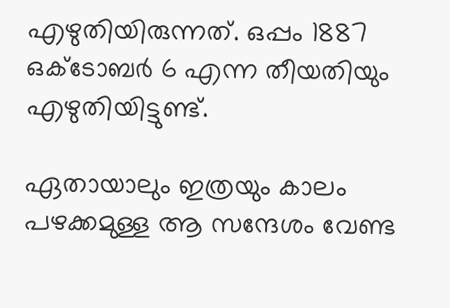എഴുതിയിരുന്നത്. ഒപ്പം 1887 ഒക്ടോബർ 6 എന്ന തീയതിയും എഴുതിയിട്ടുണ്ട്.

ഏതായാലും ഇത്രയും കാലം പഴക്കമുള്ള ആ സന്ദേശം വേണ്ട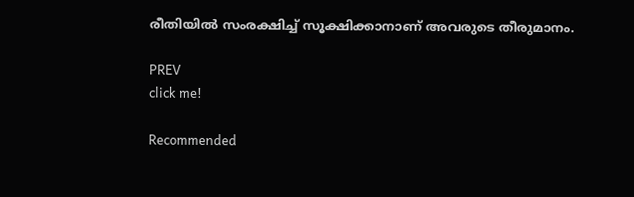രീതിയിൽ സംരക്ഷിച്ച് സൂക്ഷിക്കാനാണ് അവരുടെ തീരുമാനം.

PREV
click me!

Recommended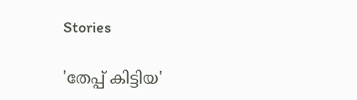Stories

'തേപ്പ് കിട്ടിയ'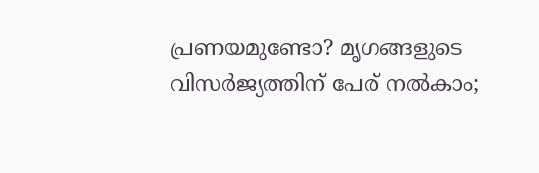പ്രണയമുണ്ടോ? മൃഗങ്ങളുടെ വിസർജ്യത്തിന് പേര് നൽകാം;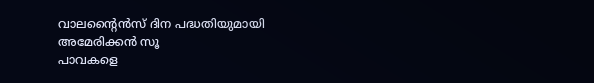വാലന്‍റൈൻസ് ദിന പദ്ധതിയുമായി അമേരിക്കൻ സൂ
പാവകളെ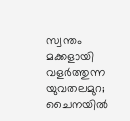സ്വന്തം മക്കളായി വളർത്തുന്ന യുവതലമുറ; ചൈനയിൽ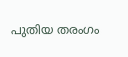പുതിയ തരംഗം